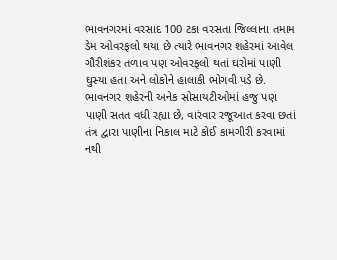ભાવનગરમાં વરસાદ 100 ટકા વરસતા જિલ્લાના તમામ ડેમ ઓવરફલો થયા છે ત્યારે ભાવનગર શહેરમાં આવેલ ગૌરીશંકર તળાવ પણ ઓવરફલો થતાં ઘરોમાં પાણી ઘુસ્યા હતા અને લોકોને હાલાકી ભોગવી પડે છે.
ભાવનગર શહેરની અનેક સોસાયટીઓમાં હજુ પણ પાણી સતત વધી રહ્યા છે, વારંવાર રજૂઆત કરવા છતાં તંત્ર દ્વારા પાણીના નિકાલ માટે કોઈ કામગીરી કરવામાં નથી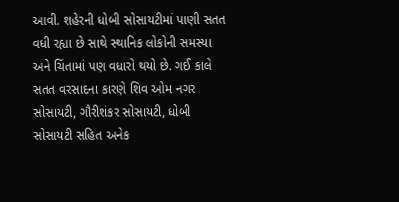આવી. શહેરની ધોબી સોસાયટીમાં પાણી સતત વધી રહ્યા છે સાથે સ્થાનિક લોકોની સમસ્યા અને ચિંતામાં પણ વધારો થયો છે. ગઈ કાલે સતત વરસાદના કારણે શિવ ઓમ નગર સોસાયટી, ગૌરીશંકર સોસાયટી, ધોબી સોસાયટી સહિત અનેક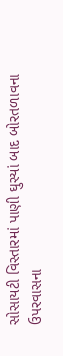સોસાયટી વિસ્તારમાં પાણી ઘુસ્યાં બાદ બોરતળાવના ઉપરવાસના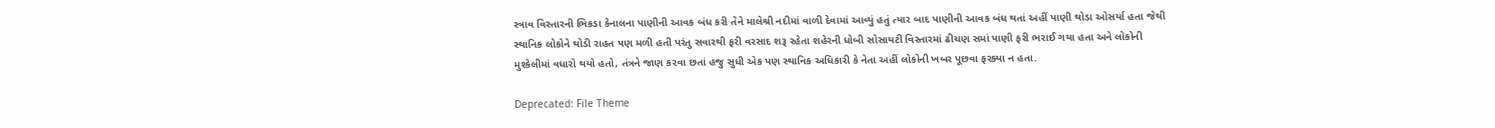સ્ત્રાવ વિસ્તારની ભિકડા કેનાલના પાણીની આવક બંધ કરી તેને માલેશ્રી નદીમાં વાળી દેવામાં આવ્યું હતું ત્યાર બાદ પાણીની આવક બંધ થતાં અહીં પાણી થોડા ઓસર્યા હતા જેથી સ્થાનિક લોકોને થોડી રાહત પણ મળી હતી પરંતુ સવારથી ફરી વરસાદ શરૂ રહેતા શહેરની ધોબી સોસાયટી વિસ્તારમાં ઢીચણ સમાં પાણી ફરી ભરાઈ ગયા હતા અને લોકોની મુશ્કેલીમાં વધારો થયો હતો, તંત્રને જાણ કરવા છતાં હજુ સુધી એક પણ સ્થાનિક અધિકારી કે નેતા અહીં લોકોની ખબર પૂછવા ફરક્યા ન હતા.

Deprecated: File Theme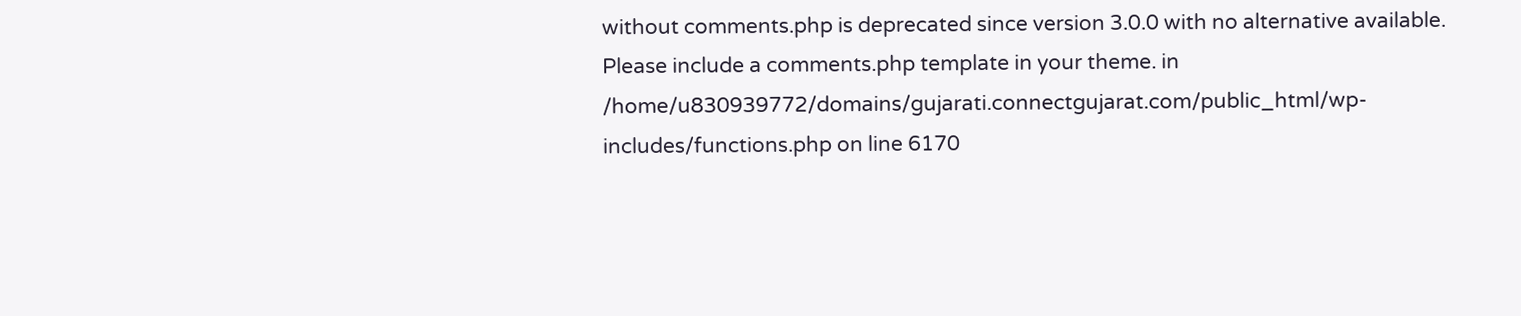without comments.php is deprecated since version 3.0.0 with no alternative available. Please include a comments.php template in your theme. in /home/u830939772/domains/gujarati.connectgujarat.com/public_html/wp-includes/functions.php on line 6170